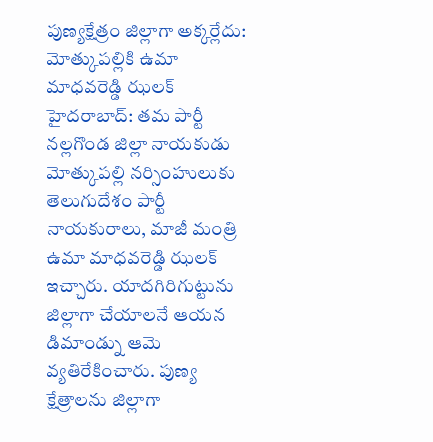పుణ్యక్షేత్రం జిల్లాగా అక్కర్లేదు: మోత్కుపల్లికి ఉమా మాధవరెడ్డి ఝలక్
హైదరాబాద్: తమ పార్టీ నల్లగొండ జిల్లా నాయకుడు మోత్కుపల్లి నర్సింహులుకు తెలుగుదేశం పార్టీ నాయకురాలు, మాజీ మంత్రి ఉమా మాధవరెడ్డి ఝలక్ ఇచ్చారు. యాదగిరిగుట్టును జిల్లాగా చేయాలనే ఆయన డిమాండ్ను ఆమె వ్యతిరేకించారు. పుణ్య క్షేత్రాలను జిల్లాగా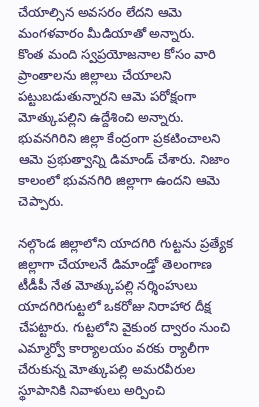చేయాల్సిన అవసరం లేదని ఆమె మంగళవారం మీడియాతో అన్నారు.
కొంత మంది స్వప్రయోజనాల కోసం వారి ప్రాంతాలను జిల్లాలు చేయాలని పట్టుబడుతున్నారని ఆమె పరోక్షంగా మోత్కుపల్లిని ఉద్దేశించి అన్నారు. భువనగిరిని జిల్లా కేంద్రంగా ప్రకటించాలని ఆమె ప్రభుత్వాన్ని డిమాండ్ చేశారు. నిజాం కాలంలో భువనగిరి జిల్లాగా ఉందని ఆమె చెప్పారు.

నల్గొండ జిల్లాలోని యాదగిరి గుట్టను ప్రత్యేక జిల్లాగా చేయాలనే డిమాండ్తో తెలంగాణ టీడీపీ నేత మోత్కుపల్లి నర్శింహులు యాదగిరిగుట్టలో ఒకరోజు నిరాహార దీక్ష చేపట్టారు. గుట్టలోని వైకుంఠ ద్వారం నుంచి ఎమ్మార్వో కార్యాలయం వరకు ర్యాలీగా చేరుకున్న మోత్కుపల్లి అమరవీరుల స్థూపానికి నివాళులు అర్పించి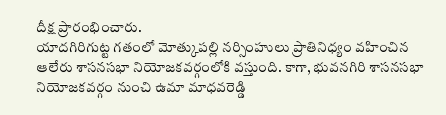దీక్ష ప్రారంభించారు.
యాదగిరిగుట్ట గతంలో మోత్కుపల్లి నర్సింహులు ప్రాతినిధ్యం వహించిన ఆలేరు శాసనసభా నియోజకవర్గంలోకి వస్తుంది. కాగా, భువనగిరి శాసనసభా నియోజకవర్గం నుంచి ఉమా మాధవరెడ్డి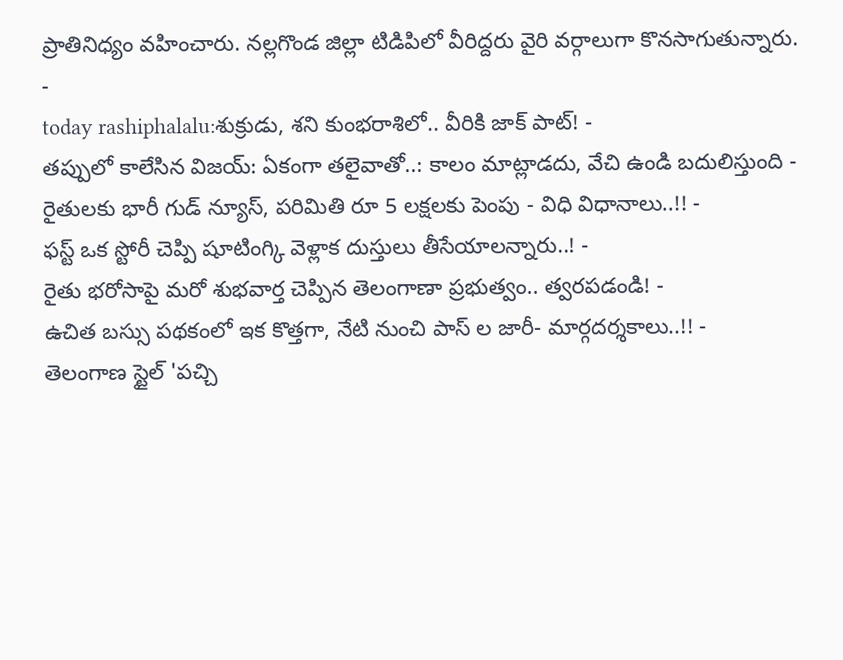ప్రాతినిధ్యం వహించారు. నల్లగొండ జిల్లా టిడిపిలో వీరిద్దరు వైరి వర్గాలుగా కొనసాగుతున్నారు.
-
today rashiphalalu:శుక్రుడు, శని కుంభరాశిలో.. వీరికి జాక్ పాట్! -
తప్పులో కాలేసిన విజయ్: ఏకంగా తలైవాతో..: కాలం మాట్లాడదు, వేచి ఉండి బదులిస్తుంది -
రైతులకు భారీ గుడ్ న్యూస్, పరిమితి రూ 5 లక్షలకు పెంపు - విధి విధానాలు..!! -
ఫస్ట్ ఒక స్టోరీ చెప్పి షూటింగ్కి వెళ్లాక దుస్తులు తీసేయాలన్నారు..! -
రైతు భరోసాపై మరో శుభవార్త చెప్పిన తెలంగాణా ప్రభుత్వం.. త్వరపడండి! -
ఉచిత బస్సు పథకంలో ఇక కొత్తగా, నేటి నుంచి పాస్ ల జారీ- మార్గదర్శకాలు..!! -
తెలంగాణ స్టైల్ 'పచ్చి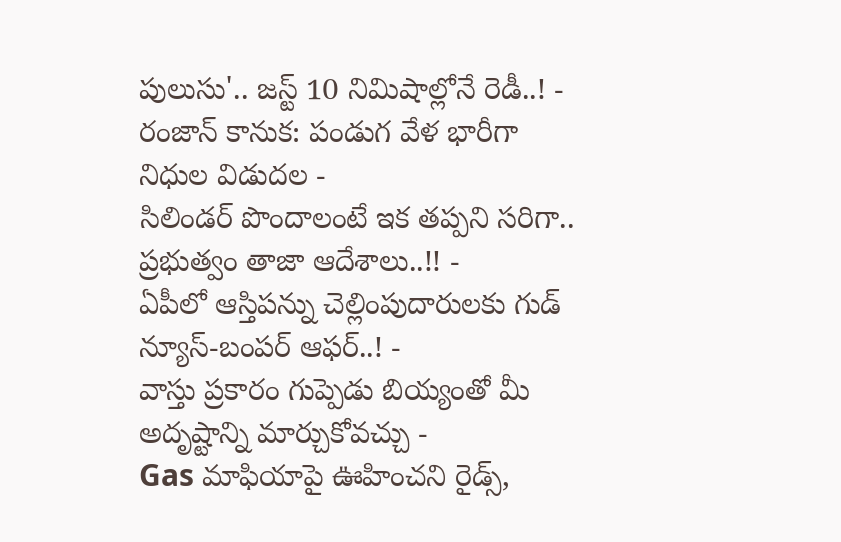పులుసు'.. జస్ట్ 10 నిమిషాల్లోనే రెడీ..! -
రంజాన్ కానుక: పండుగ వేళ భారీగా నిధుల విడుదల -
సిలిండర్ పొందాలంటే ఇక తప్పని సరిగా.. ప్రభుత్వం తాజా ఆదేశాలు..!! -
ఏపీలో ఆస్తిపన్ను చెల్లింపుదారులకు గుడ్ న్యూస్-బంపర్ ఆఫర్..! -
వాస్తు ప్రకారం గుప్పెడు బియ్యంతో మీ అదృష్టాన్ని మార్చుకోవచ్చు -
Gas మాఫియాపై ఊహించని రైడ్స్,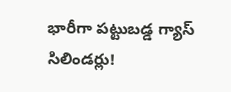భారీగా పట్టుబడ్డ గ్యాస్ సిలిండర్లు!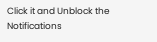Click it and Unblock the Notifications